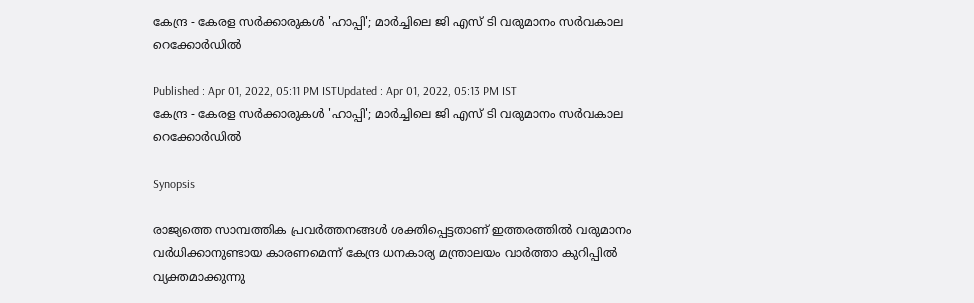കേന്ദ്ര - കേരള സർക്കാരുകൾ 'ഹാപ്പി'; മാർച്ചിലെ ജി എസ് ടി വരുമാനം സർവകാല റെക്കോർഡിൽ

Published : Apr 01, 2022, 05:11 PM ISTUpdated : Apr 01, 2022, 05:13 PM IST
കേന്ദ്ര - കേരള സർക്കാരുകൾ 'ഹാപ്പി'; മാർച്ചിലെ ജി എസ് ടി വരുമാനം സർവകാല റെക്കോർഡിൽ

Synopsis

രാജ്യത്തെ സാമ്പത്തിക പ്രവർത്തനങ്ങൾ ശക്തിപ്പെട്ടതാണ് ഇത്തരത്തിൽ വരുമാനം വർധിക്കാനുണ്ടായ കാരണമെന്ന് കേന്ദ്ര ധനകാര്യ മന്ത്രാലയം വാർത്താ കുറിപ്പിൽ വ്യക്തമാക്കുന്നു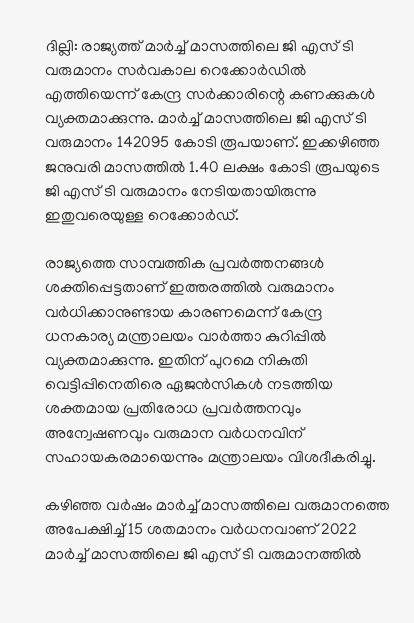ദില്ലി: രാജ്യത്ത് മാർച്ച് മാസത്തിലെ ജി എസ് ടി വരുമാനം സർവകാല റെക്കോർഡിൽ എത്തിയെന്ന് കേന്ദ്ര സർക്കാരിന്റെ കണക്കുകൾ വ്യക്തമാക്കുന്നു. മാർച്ച് മാസത്തിലെ ജി എസ് ടി വരുമാനം 142095 കോടി രൂപയാണ്. ഇക്കഴിഞ്ഞ ജനുവരി മാസത്തിൽ 1.40 ലക്ഷം കോടി രൂപയുടെ ജി എസ് ടി വരുമാനം നേടിയതായിരുന്നു ഇതുവരെയുള്ള റെക്കോർഡ്.

രാജ്യത്തെ സാമ്പത്തിക പ്രവർത്തനങ്ങൾ ശക്തിപ്പെട്ടതാണ് ഇത്തരത്തിൽ വരുമാനം വർധിക്കാനുണ്ടായ കാരണമെന്ന് കേന്ദ്ര ധനകാര്യ മന്ത്രാലയം വാർത്താ കുറിപ്പിൽ വ്യക്തമാക്കുന്നു. ഇതിന് പുറമെ നികുതി വെട്ടിപ്പിനെതിരെ ഏജൻസികൾ നടത്തിയ ശക്തമായ പ്രതിരോധ പ്രവർത്തനവും അന്വേഷണവും വരുമാന വർധനവിന് സഹായകരമായെന്നും മന്ത്രാലയം വിശദീകരിച്ചു.

കഴിഞ്ഞ വർഷം മാർച്ച് മാസത്തിലെ വരുമാനത്തെ അപേക്ഷിച്ച് 15 ശതമാനം വർധനവാണ് 2022 മാർച്ച് മാസത്തിലെ ജി എസ് ടി വരുമാനത്തിൽ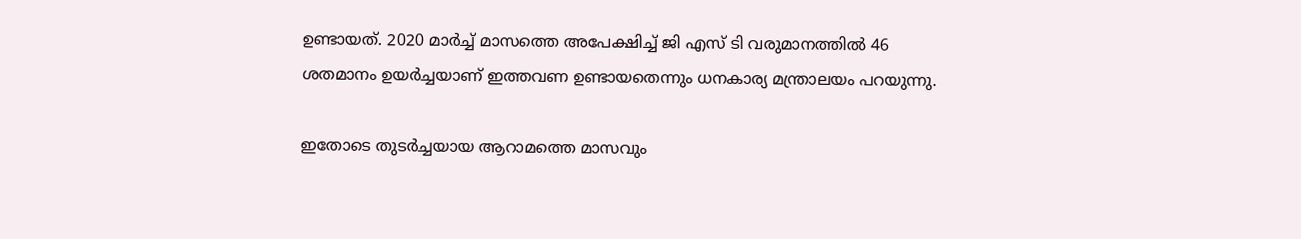ഉണ്ടായത്. 2020 മാർച്ച് മാസത്തെ അപേക്ഷിച്ച് ജി എസ് ടി വരുമാനത്തിൽ 46 ശതമാനം ഉയർച്ചയാണ് ഇത്തവണ ഉണ്ടായതെന്നും ധനകാര്യ മന്ത്രാലയം പറയുന്നു.

ഇതോടെ തുടർച്ചയായ ആറാമത്തെ മാസവും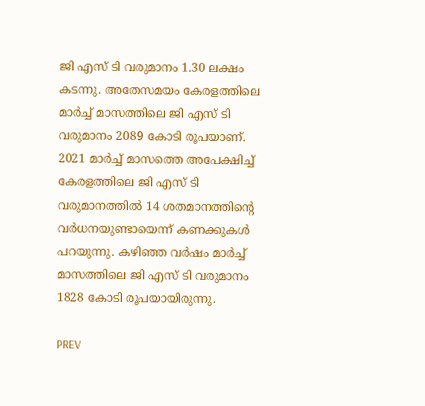ജി എസ് ടി വരുമാനം 1.30 ലക്ഷം കടന്നു. അതേസമയം കേരളത്തിലെ മാർച്ച് മാസത്തിലെ ജി എസ് ടി വരുമാനം 2089 കോടി രൂപയാണ്. 2021 മാർച്ച് മാസത്തെ അപേക്ഷിച്ച് കേരളത്തിലെ ജി എസ് ടി വരുമാനത്തിൽ 14 ശതമാനത്തിന്റെ വർധനയുണ്ടായെന്ന് കണക്കുകൾ പറയുന്നു. കഴിഞ്ഞ വർഷം മാർച്ച് മാസത്തിലെ ജി എസ് ടി വരുമാനം 1828 കോടി രൂപയായിരുന്നു.

PREV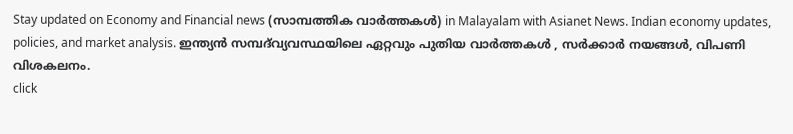Stay updated on Economy and Financial news (സാമ്പത്തിക വാർത്തകൾ) in Malayalam with Asianet News. Indian economy updates, policies, and market analysis. ഇന്ത്യൻ സമ്പദ്‌വ്യവസ്ഥയിലെ ഏറ്റവും പുതിയ വാർത്തകൾ , സർക്കാർ നയങ്ങൾ, വിപണി വിശകലനം.
click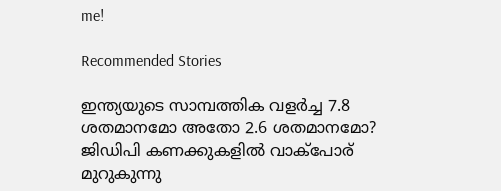me!

Recommended Stories

ഇന്ത്യയുടെ സാമ്പത്തിക വളര്‍ച്ച 7.8 ശതമാനമോ അതോ 2.6 ശതമാനമോ? ജിഡിപി കണക്കുകളില്‍ വാക്‌പോര് മുറുകുന്നു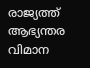രാജ്യത്ത് ആഭ്യന്തര വിമാന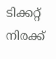ടിക്കറ്റ് നിരക്ക്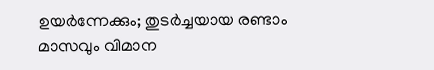ഉയർന്നേക്കും; തുടർച്ചയായ രണ്ടാം മാസവും വിമാന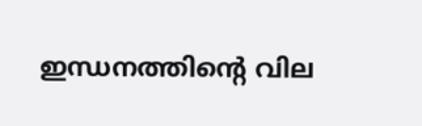ഇന്ധനത്തിൻ്റെ വില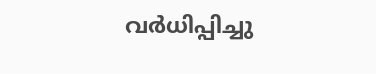വർധിപ്പിച്ചു